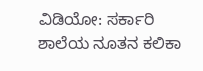ವಿಡಿಯೋ: ಸರ್ಕಾರಿ ಶಾಲೆಯ ನೂತನ ಕಲಿಕಾ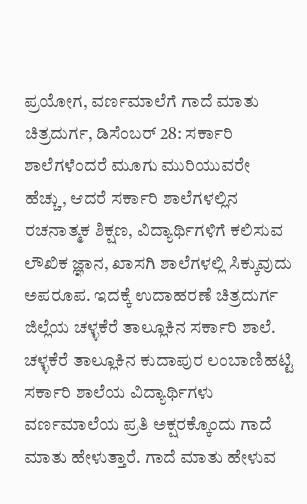ಪ್ರಯೋಗ, ವರ್ಣಮಾಲೆಗೆ ಗಾದೆ ಮಾತು
ಚಿತ್ರದುರ್ಗ, ಡಿಸೆಂಬರ್ 28: ಸರ್ಕಾರಿ ಶಾಲೆಗಳೆಂದರೆ ಮೂಗು ಮುರಿಯುವರೇ ಹೆಚ್ಚು, ಆದರೆ ಸರ್ಕಾರಿ ಶಾಲೆಗಳಲ್ಲಿನ ರಚನಾತ್ಮಕ ಶಿಕ್ಷಣ, ವಿದ್ಯಾರ್ಥಿಗಳಿಗೆ ಕಲಿಸುವ ಲೌಖಿಕ ಜ್ಞಾನ, ಖಾಸಗಿ ಶಾಲೆಗಳಲ್ಲಿ ಸಿಕ್ಕುವುದು ಅಪರೂಪ. ಇದಕ್ಕೆ ಉದಾಹರಣೆ ಚಿತ್ರದುರ್ಗ ಜಿಲ್ಲೆಯ ಚಳ್ಳಕೆರೆ ತಾಲ್ಲೂಕಿನ ಸರ್ಕಾರಿ ಶಾಲೆ.
ಚಳ್ಳಕೆರೆ ತಾಲ್ಲೂಕಿನ ಕುದಾಪುರ ಲಂಬಾಣಿಹಟ್ಟಿ ಸರ್ಕಾರಿ ಶಾಲೆಯ ವಿದ್ಯಾರ್ಥಿಗಳು ವರ್ಣಮಾಲೆಯ ಪ್ರತಿ ಅಕ್ಷರಕ್ಕೊಂದು ಗಾದೆ ಮಾತು ಹೇಳುತ್ತಾರೆ. ಗಾದೆ ಮಾತು ಹೇಳುವ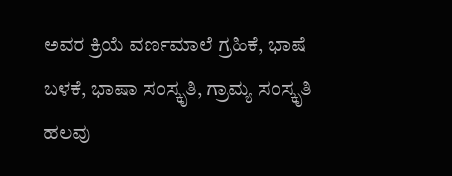ಅವರ ಕ್ರಿಯೆ ವರ್ಣಮಾಲೆ ಗ್ರಹಿಕೆ, ಭಾಷೆ ಬಳಕೆ, ಭಾಷಾ ಸಂಸ್ಕೃತಿ, ಗ್ರಾಮ್ಯ ಸಂಸ್ಕೃತಿ ಹಲವು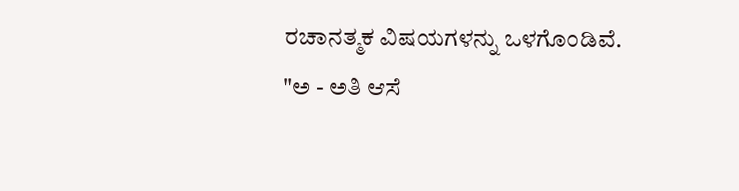ರಚಾನತ್ಮಕ ವಿಷಯಗಳನ್ನು ಒಳಗೊಂಡಿವೆ.
"ಅ - ಅತಿ ಆಸೆ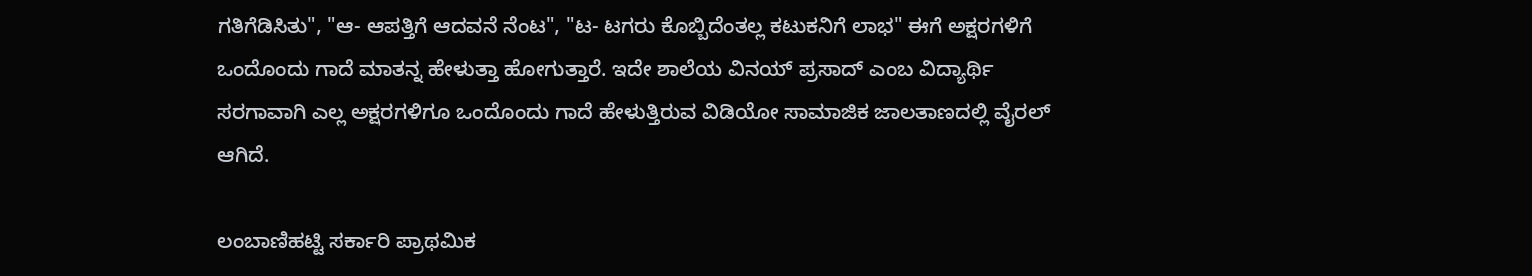ಗತಿಗೆಡಿಸಿತು", "ಆ- ಆಪತ್ತಿಗೆ ಆದವನೆ ನೆಂಟ", "ಟ- ಟಗರು ಕೊಬ್ಬಿದೆಂತಲ್ಲ ಕಟುಕನಿಗೆ ಲಾಭ" ಈಗೆ ಅಕ್ಷರಗಳಿಗೆ ಒಂದೊಂದು ಗಾದೆ ಮಾತನ್ನ ಹೇಳುತ್ತಾ ಹೋಗುತ್ತಾರೆ. ಇದೇ ಶಾಲೆಯ ವಿನಯ್ ಪ್ರಸಾದ್ ಎಂಬ ವಿದ್ಯಾರ್ಥಿ ಸರಗಾವಾಗಿ ಎಲ್ಲ ಅಕ್ಷರಗಳಿಗೂ ಒಂದೊಂದು ಗಾದೆ ಹೇಳುತ್ತಿರುವ ವಿಡಿಯೋ ಸಾಮಾಜಿಕ ಜಾಲತಾಣದಲ್ಲಿ ವೈರಲ್ ಆಗಿದೆ.

ಲಂಬಾಣಿಹಟ್ಟಿ ಸರ್ಕಾರಿ ಪ್ರಾಥಮಿಕ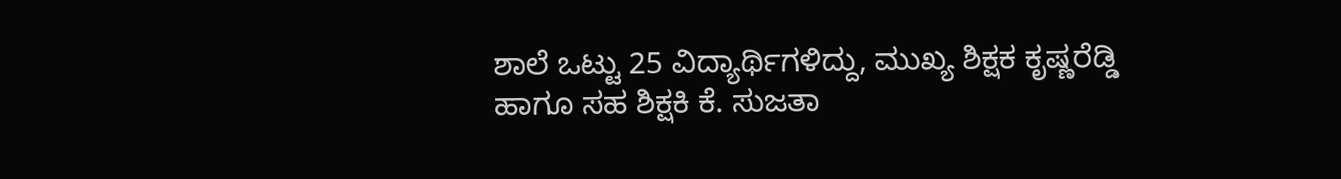ಶಾಲೆ ಒಟ್ಟು 25 ವಿದ್ಯಾರ್ಥಿಗಳಿದ್ದು, ಮುಖ್ಯ ಶಿಕ್ಷಕ ಕೃಷ್ಣರೆಡ್ಡಿ ಹಾಗೂ ಸಹ ಶಿಕ್ಷಕಿ ಕೆ. ಸುಜತಾ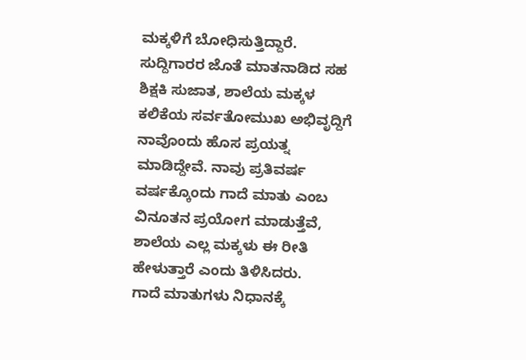ಮಕ್ಕಳಿಗೆ ಬೋಧಿಸುತ್ತಿದ್ದಾರೆ.
ಸುದ್ದಿಗಾರರ ಜೊತೆ ಮಾತನಾಡಿದ ಸಹ ಶಿಕ್ಷಕಿ ಸುಜಾತ, ಶಾಲೆಯ ಮಕ್ಕಳ ಕಲಿಕೆಯ ಸರ್ವತೋಮುಖ ಅಭಿವೃದ್ದಿಗೆ ನಾವೊಂದು ಹೊಸ ಪ್ರಯತ್ನ ಮಾಡಿದ್ದೇವೆ. ನಾವು ಪ್ರತಿವರ್ಷ ವರ್ಷಕ್ಕೊಂದು ಗಾದೆ ಮಾತು ಎಂಬ ವಿನೂತನ ಪ್ರಯೋಗ ಮಾಡುತ್ತೆವೆ, ಶಾಲೆಯ ಎಲ್ಲ ಮಕ್ಕಳು ಈ ರೀತಿ ಹೇಳುತ್ತಾರೆ ಎಂದು ತಿಳಿಸಿದರು.
ಗಾದೆ ಮಾತುಗಳು ನಿಧಾನಕ್ಕೆ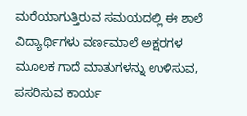ಮರೆಯಾಗುತ್ತಿರುವ ಸಮಯದಲ್ಲಿ ಈ ಶಾಲೆ ವಿದ್ಯಾರ್ಥಿಗಳು ವರ್ಣಮಾಲೆ ಅಕ್ಷರಗಳ ಮೂಲಕ ಗಾದೆ ಮಾತುಗಳನ್ನು ಉಳಿಸುವ, ಪಸರಿಸುವ ಕಾರ್ಯ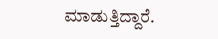ಮಾಡುತ್ತಿದ್ದಾರೆ.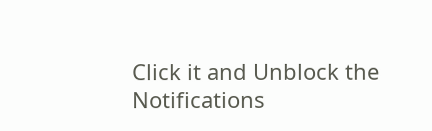Click it and Unblock the Notifications